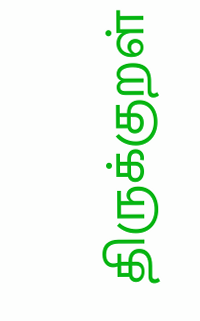திருக்குறள்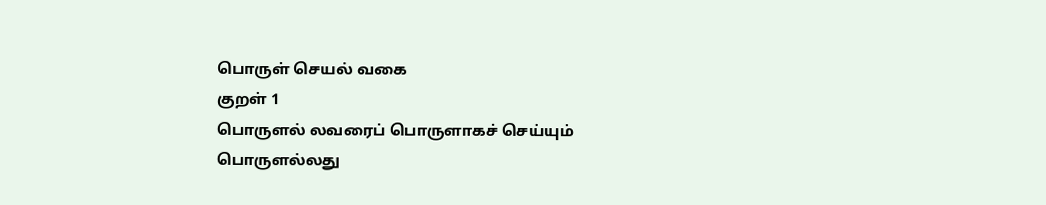பொருள் செயல் வகை
குறள் 1
பொருளல் லவரைப் பொருளாகச் செய்யும்
பொருளல்லது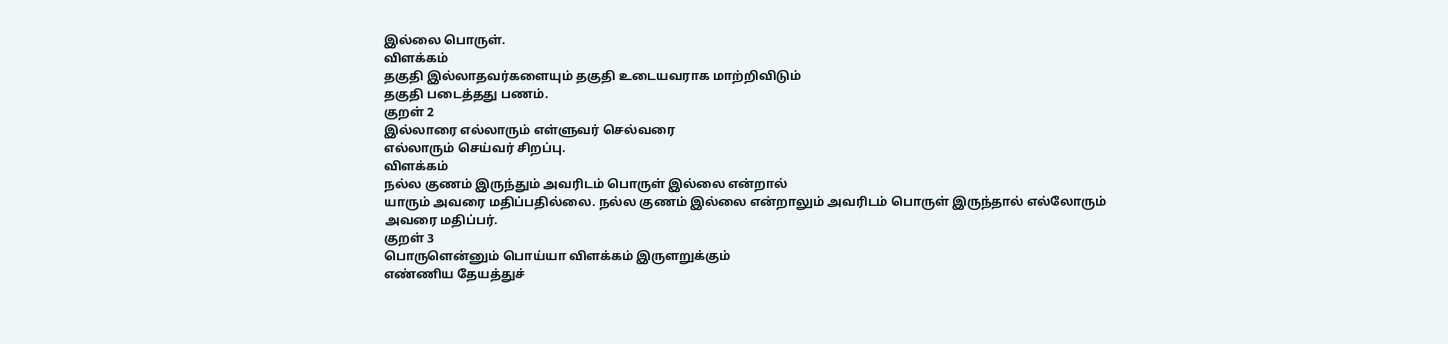இல்லை பொருள்.
விளக்கம்
தகுதி இல்லாதவர்களையும் தகுதி உடையவராக மாற்றிவிடும்
தகுதி படைத்தது பணம்.
குறள் 2
இல்லாரை எல்லாரும் எள்ளுவர் செல்வரை
எல்லாரும் செய்வர் சிறப்பு.
விளக்கம்
நல்ல குணம் இருந்தும் அவரிடம் பொருள் இல்லை என்றால்
யாரும் அவரை மதிப்பதில்லை. நல்ல குணம் இல்லை என்றாலும் அவரிடம் பொருள் இருந்தால் எல்லோரும்
அவரை மதிப்பர்.
குறள் 3
பொருளென்னும் பொய்யா விளக்கம் இருளறுக்கும்
எண்ணிய தேயத்துச்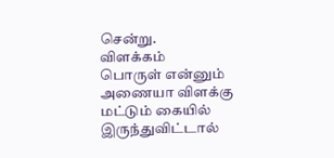சென்று.
விளக்கம்
பொருள் என்னும் அணையா விளக்கு மட்டும் கையில்
இருந்துவிட்டால்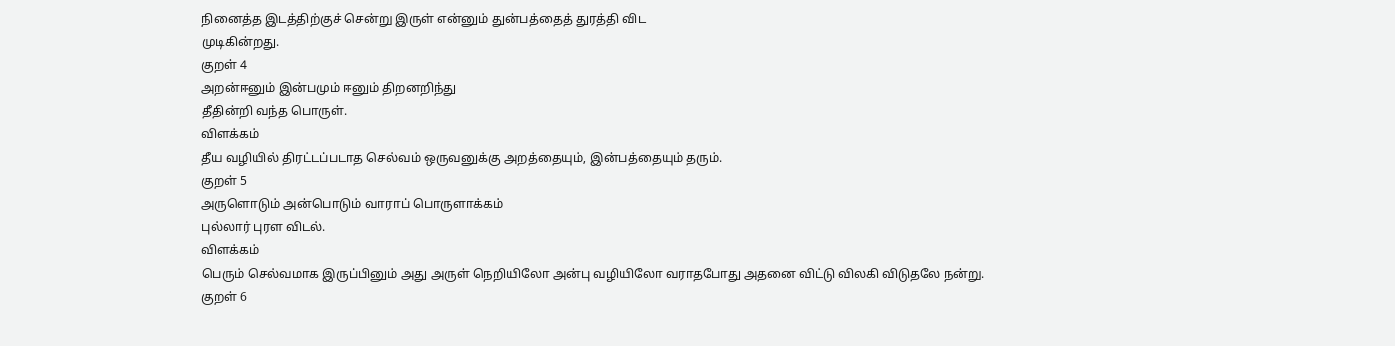நினைத்த இடத்திற்குச் சென்று இருள் என்னும் துன்பத்தைத் துரத்தி விட
முடிகின்றது.
குறள் 4
அறன்ஈனும் இன்பமும் ஈனும் திறனறிந்து
தீதின்றி வந்த பொருள்.
விளக்கம்
தீய வழியில் திரட்டப்படாத செல்வம் ஒருவனுக்கு அறத்தையும், இன்பத்தையும் தரும்.
குறள் 5
அருளொடும் அன்பொடும் வாராப் பொருளாக்கம்
புல்லார் புரள விடல்.
விளக்கம்
பெரும் செல்வமாக இருப்பினும் அது அருள் நெறியிலோ அன்பு வழியிலோ வராதபோது அதனை விட்டு விலகி விடுதலே நன்று.
குறள் 6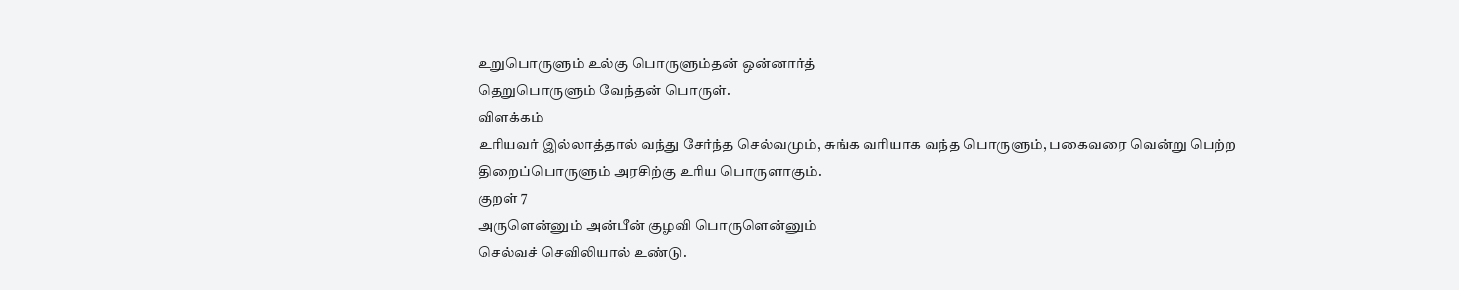உறுபொருளும் உல்கு பொருளும்தன் ஒன்னார்த்
தெறுபொருளும் வேந்தன் பொருள்.
விளக்கம்
உரியவர் இல்லாத்தால் வந்து சேர்ந்த செல்வமும், சுங்க வரியாக வந்த பொருளும், பகைவரை வென்று பெற்ற திறைப்பொருளும் அரசிற்கு உரிய பொருளாகும்.
குறள் 7
அருளென்னும் அன்பீன் குழவி பொருளென்னும்
செல்வச் செவிலியால் உண்டு.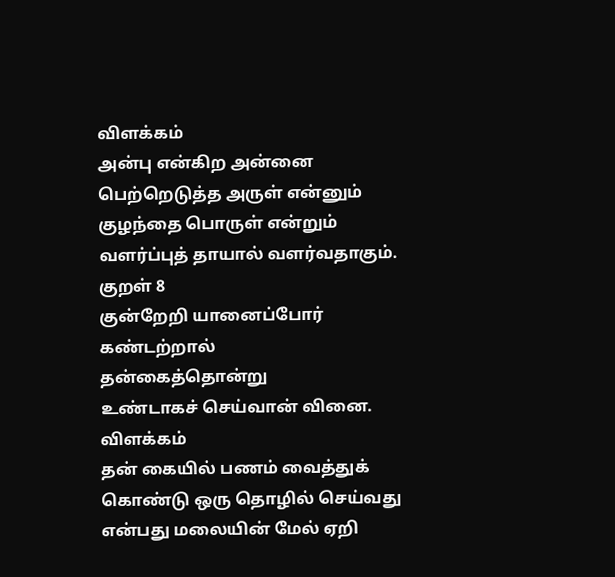விளக்கம்
அன்பு என்கிற அன்னை பெற்றெடுத்த அருள் என்னும் குழந்தை பொருள் என்றும் வளர்ப்புத் தாயால் வளர்வதாகும்.
குறள் 8
குன்றேறி யானைப்போர் கண்டற்றால்
தன்கைத்தொன்று
உண்டாகச் செய்வான் வினை.
விளக்கம்
தன் கையில் பணம் வைத்துக் கொண்டு ஒரு தொழில் செய்வது என்பது மலையின் மேல் ஏறி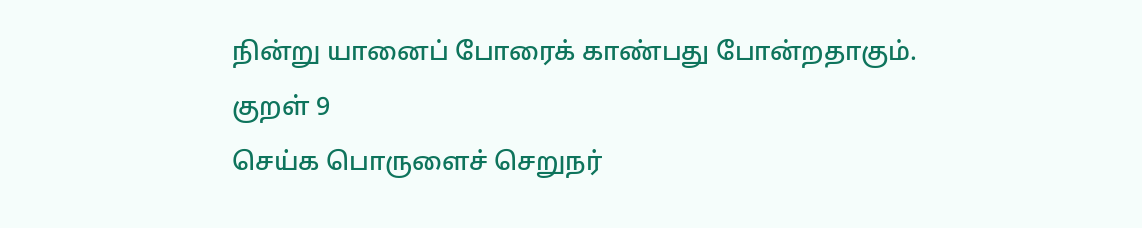நின்று யானைப் போரைக் காண்பது போன்றதாகும்.
குறள் 9
செய்க பொருளைச் செறுநர்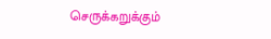செருக்கறுக்கும்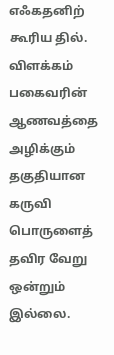எஃகதனிற் கூரிய தில்.
விளக்கம்
பகைவரின் ஆணவத்தை அழிக்கும் தகுதியான கருவி பொருளைத் தவிர வேறு ஒன்றும் இல்லை.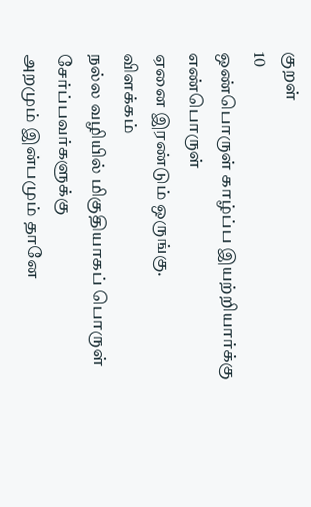குறள்
10
ஒண்பொருள் காழ்ப்ப இயற்றியார்க்கு எண்பொருள்
ஏனை இரண்டும் ஒருங்கு.
விளக்கம்
நல்ல வழியில் மிகுதியாகப் பொருள் சேர்ப்பவர்களுக்கு
அறமும் இன்பமும் தானே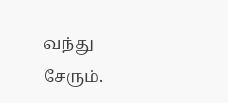வந்து சேரும்.